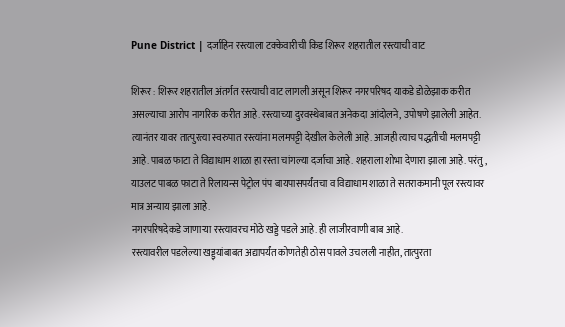Pune District | दर्जाहिन रस्त्याला टक्केवारीची किड शिरूर शहरातील रस्त्याची वाट

शिरूर : शिरूर शहरातील अंतर्गत रस्त्याची वाट लागली असून शिरूर नगरपरिषद याकडे डोळेझाक करीत असल्याचा आरोप नागरिक करीत आहे. रस्त्याच्या दुरवस्थेबाबत अनेकदा आंदोलने, उपोषणे झालेली आहेत. त्यानंतर यावर तात्पुरत्या स्वरुपात रस्त्यांना मलमपट्टी देखील केलेली आहे. आजही त्याच पद्धतीची मलमपट्टी आहे. पाबळ फाटा ते विद्याधाम शाळा हा रस्ता चांगल्या दर्जाचा आहे. शहराला शोभा देणारा झाला आहे. परंतु, याउलट पाबळ फाटा ते रिलायन्स पेट्रोल पंप बायपासपर्यंतचा व विद्याधाम शाळा ते सतराकमानी पूल रस्त्यावर मात्र अन्याय झाला आहे.
नगरपरिषदेकडे जाणाऱ्या रस्त्यावरच मोठे खड्डे पडले आहे. ही लाजीरवाणी बाब आहे.
रस्त्यावरील पडलेल्या खड्ड्यांबाबत अद्यापर्यंत कोणतेही ठोस पावले उचलली नाहीत, तात्पुरता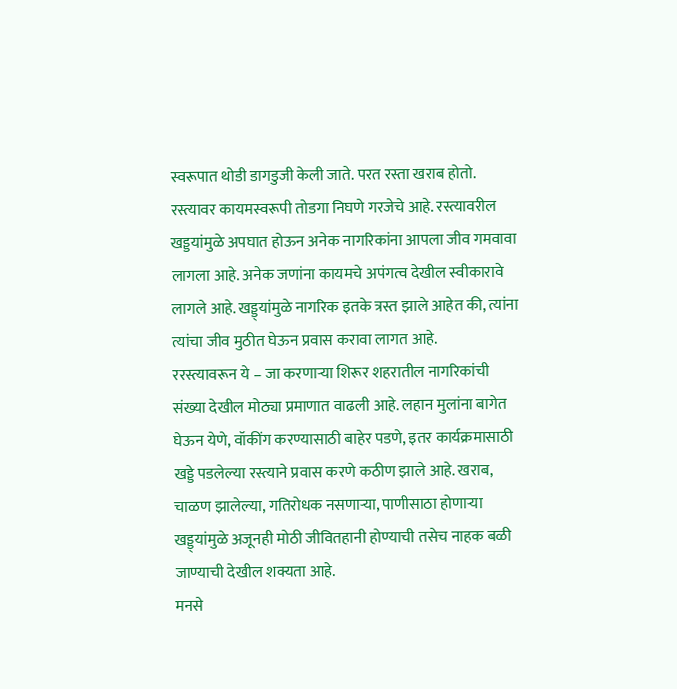स्वरूपात थोडी डागडुजी केली जाते. परत रस्ता खराब होतो. रस्त्यावर कायमस्वरूपी तोडगा निघणे गरजेचे आहे. रस्त्यावरील खड्डयांमुळे अपघात होऊन अनेक नागरिकांना आपला जीव गमवावा लागला आहे. अनेक जणांना कायमचे अपंगत्व देखील स्वीकारावे लागले आहे. खड्ड्यांमुळे नागरिक इतके त्रस्त झाले आहेत की, त्यांना त्यांचा जीव मुठीत घेऊन प्रवास करावा लागत आहे.
ररस्त्यावरून ये – जा करणाऱ्या शिरूर शहरातील नागरिकांची संख्या देखील मोठ्या प्रमाणात वाढली आहे. लहान मुलांना बागेत घेऊन येणे, वॉकींग करण्यासाठी बाहेर पडणे, इतर कार्यक्रमासाठी खड्डे पडलेल्या रस्त्याने प्रवास करणे कठीण झाले आहे. खराब, चाळण झालेल्या, गतिरोधक नसणाऱ्या, पाणीसाठा होणाऱ्या खड्ड्यांमुळे अजूनही मोठी जीवितहानी होण्याची तसेच नाहक बळी जाण्याची देखील शक्यता आहे.
मनसे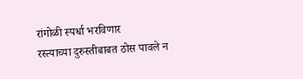रांगोळी स्पर्धा भरविणार
रस्त्याच्या दुरुस्तीबाबत ठोस पावले न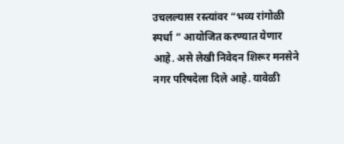उचलल्यास रस्त्यांवर “भव्य रांगोळी स्पर्धा ” आयोजित करण्यात येणार आहे. असे लेखी निवेदन शिरूर मनसेने नगर परिषदेला दिले आहे. यावेळी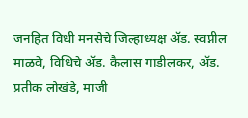जनहित विधी मनसेचे जिल्हाध्यक्ष ॲड. स्वप्नील माळवे, विधिचे ॲड. कैलास गाडीलकर, ॲड. प्रतीक लोखंडे, माजी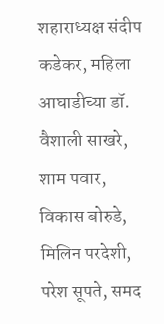शहाराध्यक्ष संदीप कडेकर, महिला आघाडीच्या डॉ. वैशाली साखरे, शाम पवार, विकास बोरुडे, मिलिन परदेशी, परेश सूपते, समद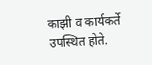काझी व कार्यकर्ते उपस्थित होते.